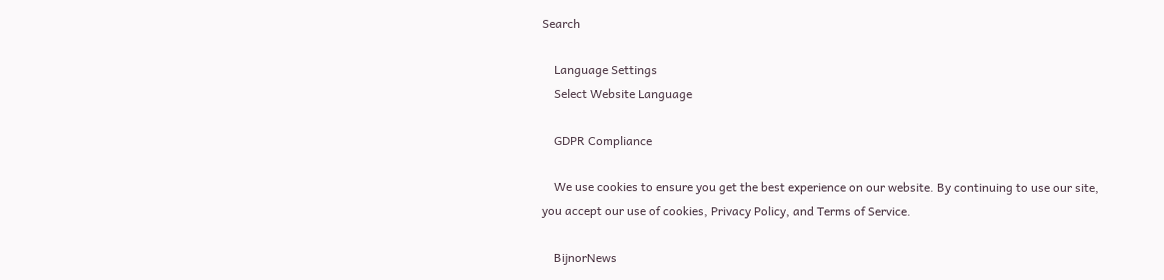Search

    Language Settings
    Select Website Language

    GDPR Compliance

    We use cookies to ensure you get the best experience on our website. By continuing to use our site, you accept our use of cookies, Privacy Policy, and Terms of Service.

    BijnorNews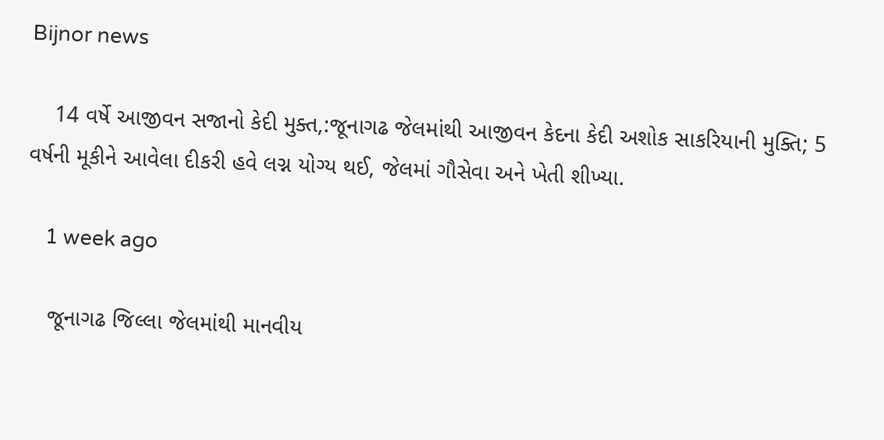Bijnor news

    14 વર્ષે આજીવન સજાનો કેદી મુક્ત,:જૂનાગઢ જેલમાંથી આજીવન કેદના કેદી અશોક સાકરિયાની મુક્તિ; 5 વર્ષની મૂકીને આવેલા દીકરી હવે લગ્ન યોગ્ય થઈ, જેલમાં ગૌસેવા અને ખેતી શીખ્યા.

    1 week ago

    જૂનાગઢ જિલ્લા જેલમાંથી માનવીય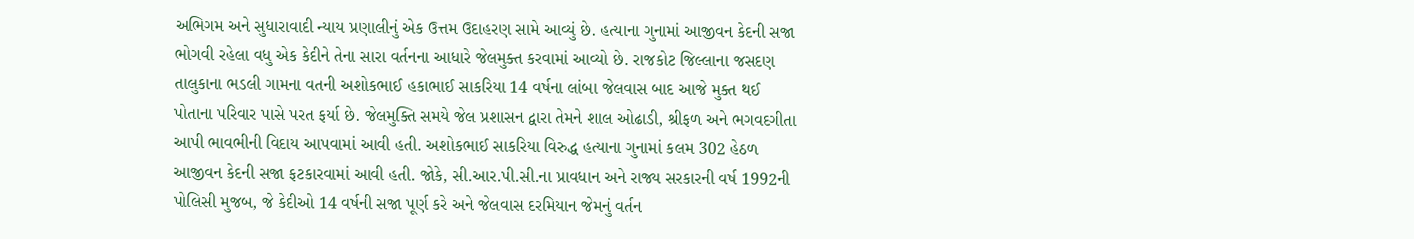અભિગમ અને સુધારાવાદી ન્યાય પ્રણાલીનું એક ઉત્તમ ઉદાહરણ સામે આવ્યું છે. હત્યાના ગુનામાં આજીવન કેદની સજા ભોગવી રહેલા વધુ એક કેદીને તેના સારા વર્તનના આધારે જેલમુક્ત કરવામાં આવ્યો છે. રાજકોટ જિલ્લાના જસદણ તાલુકાના ભડલી ગામના વતની અશોકભાઈ હકાભાઈ સાકરિયા 14 વર્ષના લાંબા જેલવાસ બાદ આજે મુક્ત થઈ પોતાના પરિવાર પાસે પરત ફર્યા છે. જેલમુક્તિ સમયે જેલ પ્રશાસન દ્વારા તેમને શાલ ઓઢાડી, શ્રીફળ અને ભગવદગીતા આપી ભાવભીની વિદાય આપવામાં આવી હતી. અશોકભાઈ સાકરિયા વિરુદ્ધ હત્યાના ગુનામાં કલમ 302 હેઠળ આજીવન કેદની સજા ફટકારવામાં આવી હતી. જોકે, સી.આર.પી.સી.ના પ્રાવધાન અને રાજ્ય સરકારની વર્ષ 1992ની પોલિસી મુજબ, જે કેદીઓ 14 વર્ષની સજા પૂર્ણ કરે અને જેલવાસ દરમિયાન જેમનું વર્તન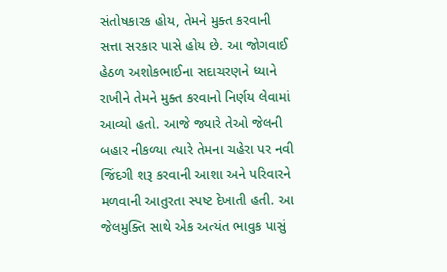સંતોષકારક હોય, તેમને મુક્ત કરવાની સત્તા સરકાર પાસે હોય છે. આ જોગવાઈ હેઠળ અશોકભાઈના સદાચરણને ધ્યાને રાખીને તેમને મુક્ત કરવાનો નિર્ણય લેવામાં આવ્યો હતો. આજે જ્યારે તેઓ જેલની બહાર નીકળ્યા ત્યારે તેમના ચહેરા પર નવી જિંદગી શરૂ કરવાની આશા અને પરિવારને મળવાની આતુરતા સ્પષ્ટ દેખાતી હતી. આ જેલમુક્તિ સાથે એક અત્યંત ભાવુક પાસું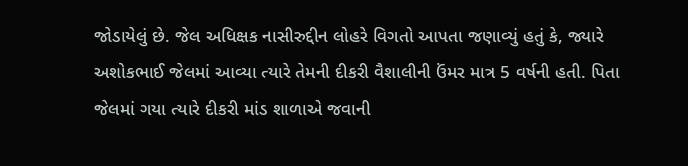જોડાયેલું છે. જેલ અધિક્ષક નાસીરુદ્દીન લોહરે વિગતો આપતા જણાવ્યું હતું કે, જ્યારે અશોકભાઈ જેલમાં આવ્યા ત્યારે તેમની દીકરી વૈશાલીની ઉંમર માત્ર 5 વર્ષની હતી. પિતા જેલમાં ગયા ત્યારે દીકરી માંડ શાળાએ જવાની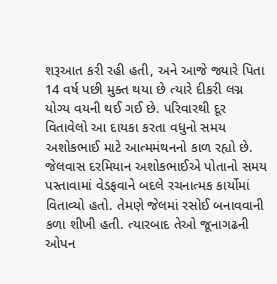શરૂઆત કરી રહી હતી, અને આજે જ્યારે પિતા 14 વર્ષ પછી મુક્ત થયા છે ત્યારે દીકરી લગ્ન યોગ્ય વયની થઈ ગઈ છે. પરિવારથી દૂર વિતાવેલો આ દાયકા કરતા વધુનો સમય અશોકભાઈ માટે આત્મમંથનનો કાળ રહ્યો છે. જેલવાસ દરમિયાન અશોકભાઈએ પોતાનો સમય પસ્તાવામાં વેડફવાને બદલે રચનાત્મક કાર્યોમાં વિતાવ્યો હતો. તેમણે જેલમાં રસોઈ બનાવવાની કળા શીખી હતી. ત્યારબાદ તેઓ જૂનાગઢની ઓપન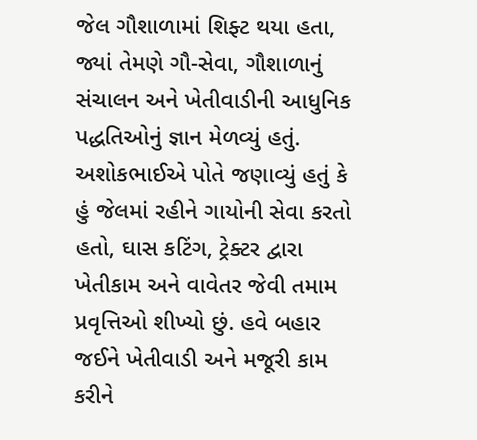જેલ ગૌશાળામાં શિફ્ટ થયા હતા, જ્યાં તેમણે ગૌ-સેવા, ગૌશાળાનું સંચાલન અને ખેતીવાડીની આધુનિક પદ્ધતિઓનું જ્ઞાન મેળવ્યું હતું. અશોકભાઈએ પોતે જણાવ્યું હતું કે હું જેલમાં રહીને ગાયોની સેવા કરતો હતો, ઘાસ કટિંગ, ટ્રેક્ટર દ્વારા ખેતીકામ અને વાવેતર જેવી તમામ પ્રવૃત્તિઓ શીખ્યો છું. હવે બહાર જઈને ખેતીવાડી અને મજૂરી કામ કરીને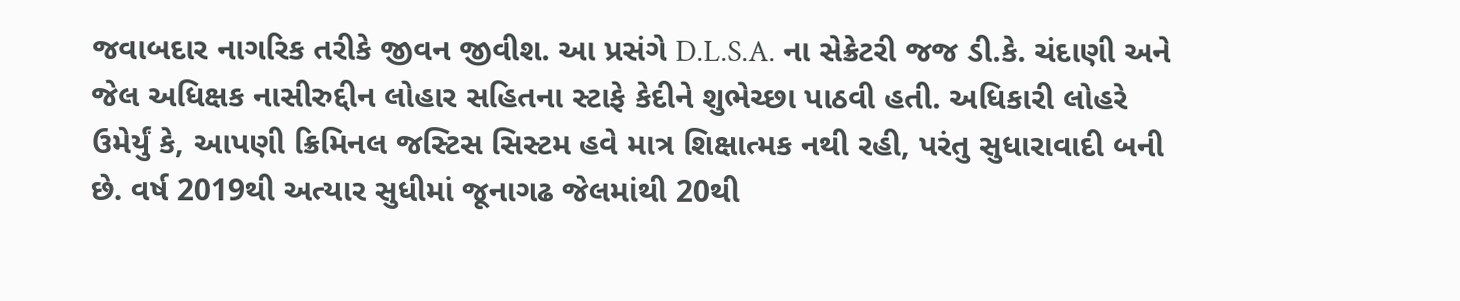જવાબદાર નાગરિક તરીકે જીવન જીવીશ. આ પ્રસંગે D.L.S.A. ના સેક્રેટરી જજ ડી.કે. ચંદાણી અને જેલ અધિક્ષક નાસીરુદ્દીન લોહાર સહિતના સ્ટાફે કેદીને શુભેચ્છા પાઠવી હતી. અધિકારી લોહરે ઉમેર્યું કે, આપણી ક્રિમિનલ જસ્ટિસ સિસ્ટમ હવે માત્ર શિક્ષાત્મક નથી રહી, પરંતુ સુધારાવાદી બની છે. વર્ષ 2019થી અત્યાર સુધીમાં જૂનાગઢ જેલમાંથી 20થી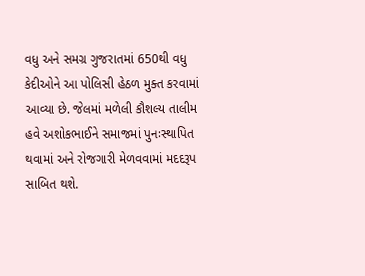વધુ અને સમગ્ર ગુજરાતમાં 650થી વધુ કેદીઓને આ પોલિસી હેઠળ મુક્ત કરવામાં આવ્યા છે. જેલમાં મળેલી કૌશલ્ય તાલીમ હવે અશોકભાઈને સમાજમાં પુનઃસ્થાપિત થવામાં અને રોજગારી મેળવવામાં મદદરૂપ સાબિત થશે.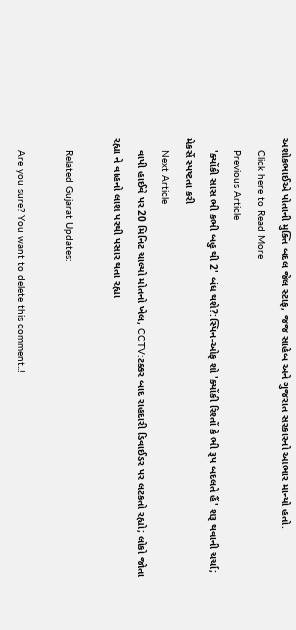અશોકભાઈએ પોતાની મુક્તિ બદલ જેલ સ્ટાફ, જજ સાહેબ અને ગુજરાત સરકારનો આભાર માન્યો હતો.
    Click here to Read More
    Previous Article
    'ક્યોંકી સાસ ભી કભી બહુ થી 2' બંધ થશે?:સ્પિન-ઓફ શો 'ક્યોંકી રિશ્તોં કે ભી રૂપ બદલતે હૈં' શરૂ થવાની ચર્ચા; મેકર્સે સ્પષ્ટતા કરી
    Next Article
    વાપી હાઈવે પર 20 મિનિટ ચાલ્યો મોતનો ખેલ, CCTV:ટક્કર બાદ રાહદારી ડિવાઈડર પર લટકતો રહ્યો; લોકો જોતા રહ્યા ને વાહનો લાશ પરથી પસાર થતા રહ્યા

    Related Gujarat Updates:

    Are you sure? You want to delete this comment..!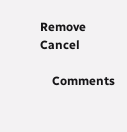Remove Cancel

    Comments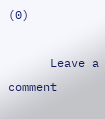(0)

      Leave a comment